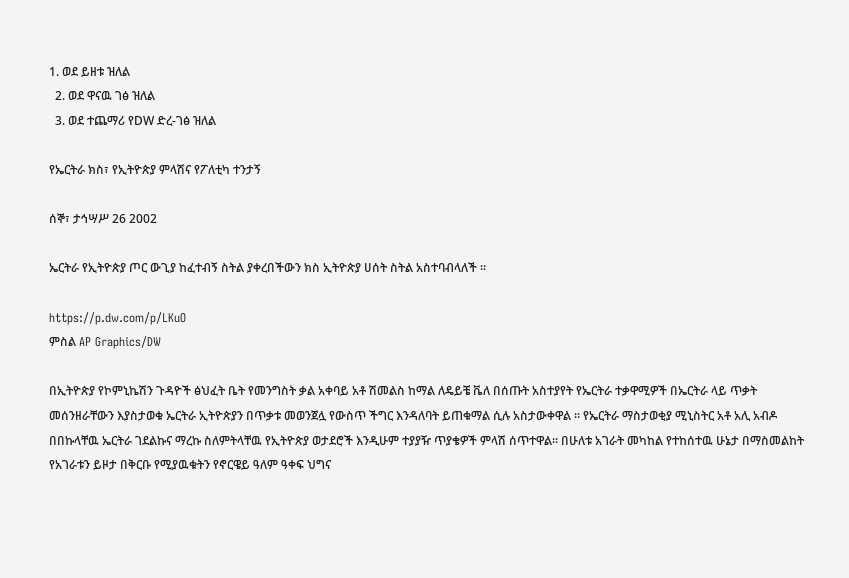1. ወደ ይዘቱ ዝለል
  2. ወደ ዋናዉ ገፅ ዝለል
  3. ወደ ተጨማሪ የDW ድረ-ገፅ ዝለል

የኤርትራ ክስ፣ የኢትዮጵያ ምላሽና የፖለቲካ ተንታኝ

ሰኞ፣ ታኅሣሥ 26 2002

ኤርትራ የኢትዮጵያ ጦር ውጊያ ከፈተብኝ ስትል ያቀረበችውን ክስ ኢትዮጵያ ሀሰት ስትል አስተባብላለች ።

https://p.dw.com/p/LKuO
ምስል AP Graphics/DW

በኢትዮጵያ የኮምኒኬሽን ጉዳዮች ፅህፈት ቤት የመንግስት ቃል አቀባይ አቶ ሽመልስ ከማል ለዴይቼ ቬለ በሰጡት አስተያየት የኤርትራ ተቃዋሚዎች በኤርትራ ላይ ጥቃት መሰንዘራቸውን እያስታወቁ ኤርትራ ኢትዮጵያን በጥቃቱ መወንጀሏ የውስጥ ችግር እንዳለባት ይጠቁማል ሲሉ አስታውቀዋል ። የኤርትራ ማስታወቂያ ሚኒስትር አቶ አሊ አብዶ በበኩላቸዉ ኤርትራ ገደልኩና ማረኩ ስለምትላቸዉ የኢትዮጵያ ወታደሮች እንዲሁም ተያያዥ ጥያቄዎች ምላሽ ሰጥተዋል። በሁለቱ አገራት መካከል የተከሰተዉ ሁኔታ በማስመልከት የአገራቱን ይዞታ በቅርቡ የሚያዉቁትን የኖርዌይ ዓለም ዓቀፍ ህግና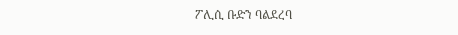ፖሊሲ ቡድን ባልደረባ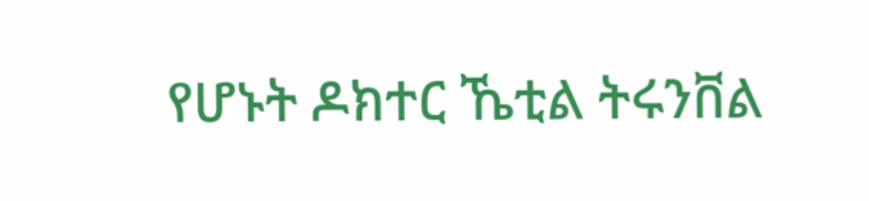የሆኑት ዶክተር ኼቲል ትሩንቨል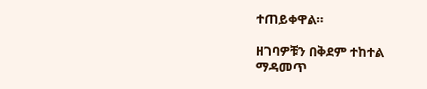ተጠይቀዋል።

ዘገባዎቹን በቅደም ተከተል ማዳመጥ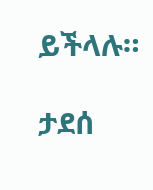ይችላሉ።

ታደሰ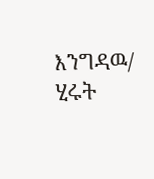እንግዳዉ/ ሂሩት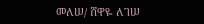መለሠ/ ሸዋዬ ለገሠ